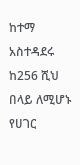ከተማ አስተዳደሩ ከ256 ሺህ በላይ ለሚሆኑ የሀገር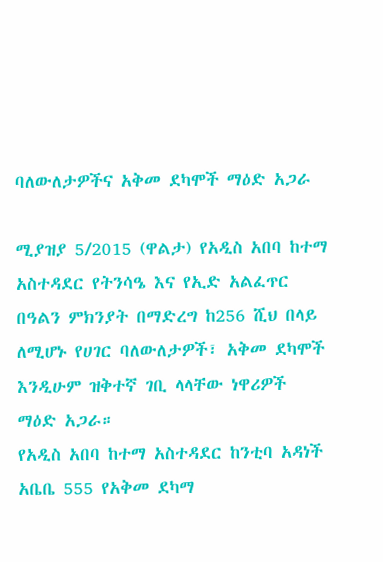ባለውለታዎችና አቅመ ደካሞች ማዕድ አጋራ

ሚያዝያ 5/2015 (ዋልታ) የአዲስ አበባ ከተማ አስተዳደር የትንሳዔ እና የኢድ አልፈጥር በዓልን ምክንያት በማድረግ ከ256 ሺህ በላይ ለሚሆኑ የሀገር ባለውለታዎች፣ አቅመ ደካሞች እንዲሁም ዝቅተኛ ገቢ ላላቸው ነዋሪዎች ማዕድ አጋራ።
የአዲስ አበባ ከተማ አስተዳደር ከንቲባ አዳነች አቤቤ 555 የአቅመ ደካማ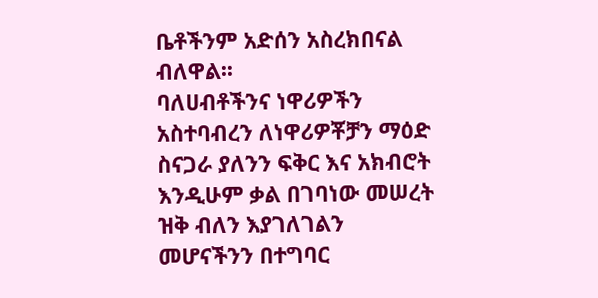ቤቶችንም አድሰን አስረክበናል ብለዋል፡፡
ባለሀብቶችንና ነዋሪዎችን አስተባብረን ለነዋሪዎቾቻን ማዕድ ስናጋራ ያለንን ፍቅር እና አክብሮት እንዲሁም ቃል በገባነው መሠረት ዝቅ ብለን እያገለገልን መሆናችንን በተግባር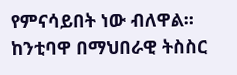የምናሳይበት ነው ብለዋል።
ከንቲባዋ በማህበራዊ ትስስር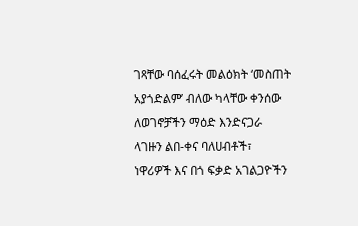ገጻቸው ባሰፈሩት መልዕክት ‘መስጠት አያጎድልም’ ብለው ካላቸው ቀንሰው ለወገኖቻችን ማዕድ እንድናጋራ ላገዙን ልበ-ቀና ባለሀብቶች፣ ነዋሪዎች እና በጎ ፍቃድ አገልጋዮችን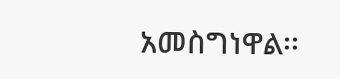አመስግነዋል፡፡